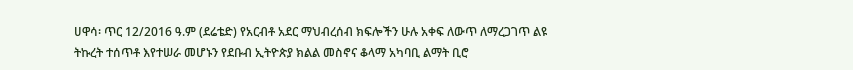ሀዋሳ፡ ጥር 12/2016 ዓ.ም (ደሬቴድ) የአርብቶ አደር ማህብረሰብ ክፍሎችን ሁሉ አቀፍ ለውጥ ለማረጋገጥ ልዩ ትኩረት ተሰጥቶ እየተሠራ መሆኑን የደቡብ ኢትዮጵያ ክልል መስኖና ቆላማ አካባቢ ልማት ቢሮ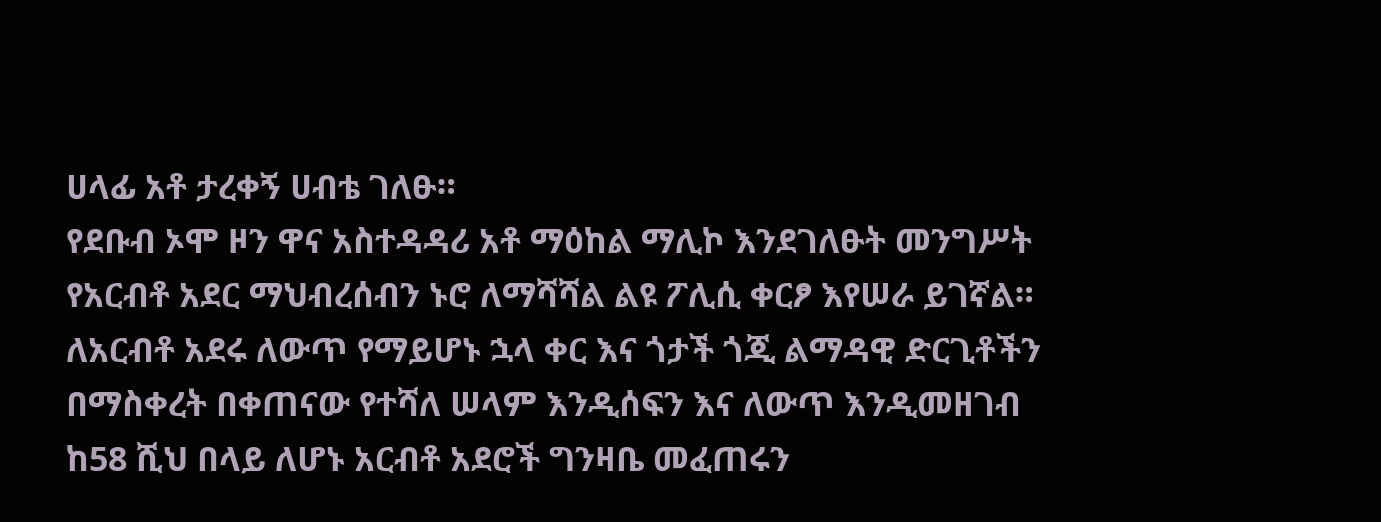ሀላፊ አቶ ታረቀኝ ሀብቴ ገለፁ።
የደቡብ ኦሞ ዞን ዋና አስተዳዳሪ አቶ ማዕከል ማሊኮ እንደገለፁት መንግሥት የአርብቶ አደር ማህብረሰብን ኑሮ ለማሻሻል ልዩ ፖሊሲ ቀርፆ እየሠራ ይገኛል።
ለአርብቶ አደሩ ለውጥ የማይሆኑ ኋላ ቀር እና ጎታች ጎጂ ልማዳዊ ድርጊቶችን በማስቀረት በቀጠናው የተሻለ ሠላም እንዲሰፍን እና ለውጥ እንዲመዘገብ ከ58 ሺህ በላይ ለሆኑ አርብቶ አደሮች ግንዛቤ መፈጠሩን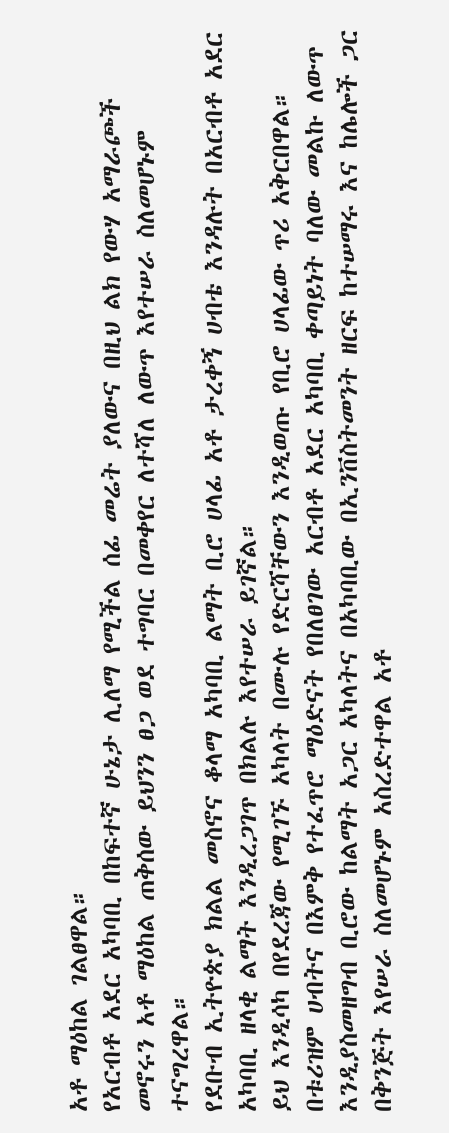አቶ ማዕከል ገልፀዋል።
የአርብቶ አደር አካባቢ በከፍተኛ ሁኔታ ሊለማ የሚችል ሰፊ መሬት ያለውና በዚህ ልክ የውሃ አማራጮች መኖሩን አቶ ማዕከል ጠቅሰው ይህንን ፀጋ ወደ ተግባር በመቀየር ለተሻለ ለውጥ እየተሠራ ስለመሆኑም ተናግረዋል።
የደቡብ ኢትዮጵያ ክልል መስኖና ቆላማ አካባቢ ልማት ቢሮ ሀላፊ አቶ ታረቀኝ ሀብቴ እንዳሉት በአርብቶ አደር አካባቢ ዘላቂ ልማት እንዲረጋገጥ በክልሉ እየተሠራ ይገኛል።
ይህ እንዲሳካ በየደረጃው የሚገኙ አካላት በሙሉ የድርሻቸውን እንዲወጡ የቢሮ ሀላፊው ጥሪ አቅርበዋል።
በቱሪዝም ሀብትና በእምቅ የተፈጥሮ ማዕድናት የበለፀገው አርብቶ አደር አካባቢ ቀጣይነት ባለው መልኩ ለውጥ እንዲያስመዘግብ ቢሮው ከልማት አጋር አካላትና በአካባቢው በኢንቨስትመንት ዘርፍ ከተሠማሩ እና ከሌሎች ጋር በቅንጅት እየሠራ ስለመሆኑም አስረድተዋል አቶ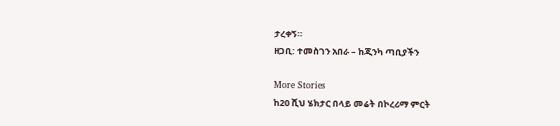ታረቀኝ።
ዘጋቢ: ተመስገን አበራ – ከጂንካ ጣቢያችን

More Stories
ከ20 ሺህ ሄክታር በላይ መሬት በኮረሪማ ምርት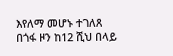እየለማ መሆኑ ተገለጸ
በጎፋ ዞን ከ12 ሺህ በላይ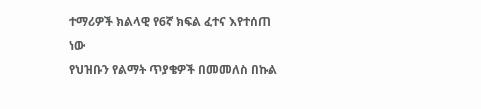ተማሪዎች ክልላዊ የ6ኛ ክፍል ፈተና እየተሰጠ ነው
የህዝቡን የልማት ጥያቄዎች በመመለስ በኩል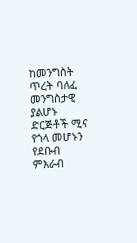ከመንግስት ጥረት ባለፈ መንግስታዊ ያልሆኑ ድርጅቶች ሚና የጎላ መሆኑን የደቡብ ምእራብ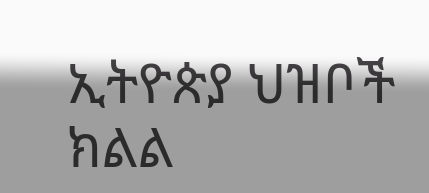ኢትዮጵያ ህዝቦች ክልል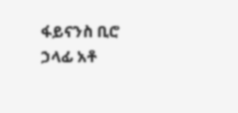ፋይናንስ ቢሮ ኃላፊ አቶ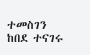ተመስገን ከበደ ተናገሩ